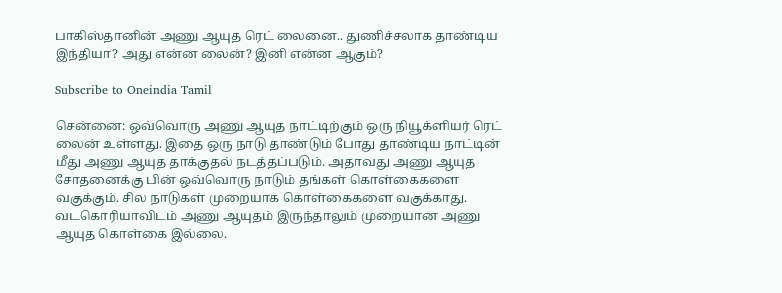பாகிஸ்தானின் அணு ஆயுத ரெட் லைனை.. துணிச்சலாக தாண்டிய இந்தியா? அது என்ன லைன்? இனி என்ன ஆகும்?

Subscribe to Oneindia Tamil

சென்னை: ஒவ்வொரு அணு ஆயுத நாட்டிற்கும் ஒரு நியூக்ளியர் ரெட் லைன் உள்ளது. இதை ஒரு நாடு தாண்டும் போது தாண்டிய நாட்டின் மீது அணு ஆயுத தாக்குதல் நடத்தப்படும். அதாவது அணு ஆயுத சோதனைக்கு பின் ஒவ்வொரு நாடும் தங்கள் கொள்கைகளை வகுக்கும். சில நாடுகள் முறையாக கொள்கைகளை வகுக்காது. வடகொரியாவிடம் அணு ஆயுதம் இருந்தாலும் முறையான அணு ஆயுத கொள்கை இல்லை.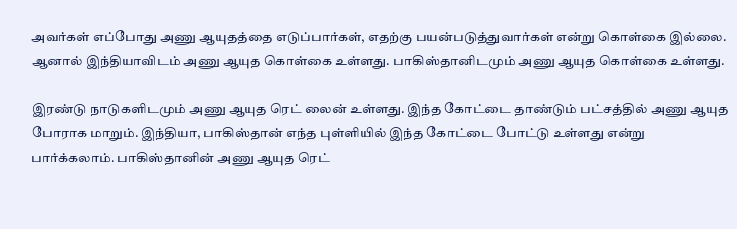அவர்கள் எப்போது அணு ஆயுதத்தை எடுப்பார்கள், எதற்கு பயன்படுத்துவார்கள் என்று கொள்கை இல்லை. ஆனால் இந்தியாவிடம் அணு ஆயுத கொள்கை உள்ளது. பாகிஸ்தானிடமும் அணு ஆயுத கொள்கை உள்ளது.

இரண்டு நாடுகளிடமும் அணு ஆயுத ரெட் லைன் உள்ளது. இந்த கோட்டை தாண்டும் பட்சத்தில் அணு ஆயுத போராக மாறும். இந்தியா, பாகிஸ்தான் எந்த புள்ளியில் இந்த கோட்டை போட்டு உள்ளது என்று பார்க்கலாம். பாகிஸ்தானின் அணு ஆயுத ரெட்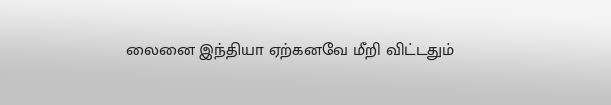லைனை இந்தியா ஏற்கனவே மீறி விட்டதும்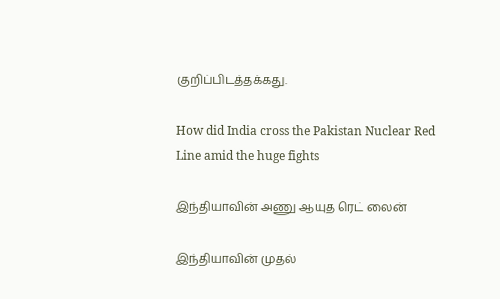குறிப்பிடத்தக்கது.

How did India cross the Pakistan Nuclear Red Line amid the huge fights

இந்தியாவின் அணு ஆயுத ரெட் லைன்

இந்தியாவின் முதல்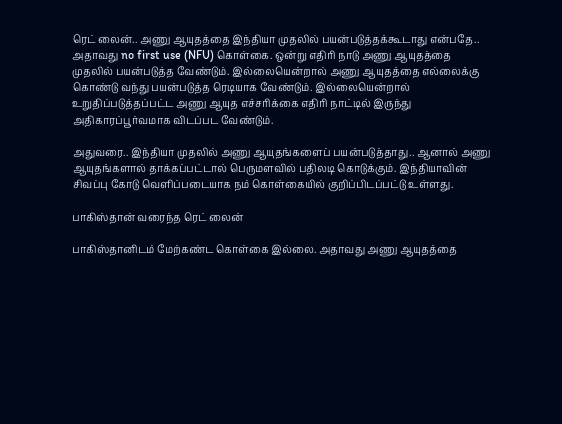ரெட் லைன்.. அணு ஆயுதத்தை இந்தியா முதலில் பயன்படுத்தக்கூடாது என்பதே.. அதாவது no first use (NFU) கொள்கை. ஒன்று எதிரி நாடு அணு ஆயுதத்தை முதலில் பயன்படுத்த வேண்டும். இல்லையென்றால் அணு ஆயுதத்தை எல்லைக்கு கொண்டு வந்து பயன்படுத்த ரெடியாக வேண்டும். இல்லையென்றால் உறுதிப்படுத்தப்பட்ட அணு ஆயுத எச்சரிக்கை எதிரி நாட்டில் இருந்து அதிகாரப்பூர்வமாக விடப்பட வேண்டும்.

அதுவரை.. இந்தியா முதலில் அணு ஆயுதங்களைப் பயன்படுத்தாது.. ஆனால் அணு ஆயுதங்களால் தாக்கப்பட்டால் பெருமளவில் பதிலடி கொடுக்கும். இந்தியாவின் சிவப்பு கோடு வெளிப்படையாக நம் கொள்கையில் குறிப்பிடப்பட்டு உள்ளது.

பாகிஸ்தான் வரைந்த ரெட் லைன்

பாகிஸ்தானிடம் மேற்கண்ட கொள்கை இல்லை. அதாவது அணு ஆயுதத்தை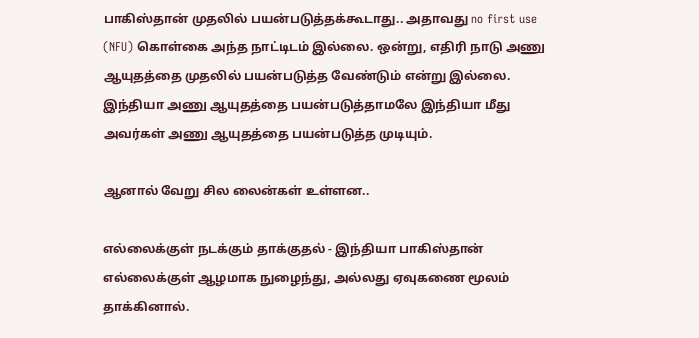பாகிஸ்தான் முதலில் பயன்படுத்தக்கூடாது.. அதாவது no first use (NFU) கொள்கை அந்த நாட்டிடம் இல்லை. ஒன்று, எதிரி நாடு அணு ஆயுதத்தை முதலில் பயன்படுத்த வேண்டும் என்று இல்லை. இந்தியா அணு ஆயுதத்தை பயன்படுத்தாமலே இந்தியா மீது அவர்கள் அணு ஆயுதத்தை பயன்படுத்த முடியும்.

ஆனால் வேறு சில லைன்கள் உள்ளன..

எல்லைக்குள் நடக்கும் தாக்குதல் - இந்தியா பாகிஸ்தான் எல்லைக்குள் ஆழமாக நுழைந்து, அல்லது ஏவுகணை மூலம் தாக்கினால்.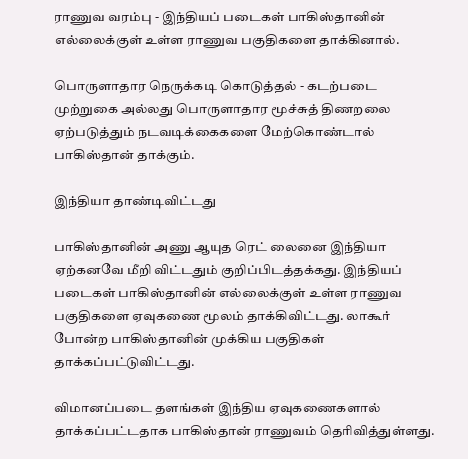ராணுவ வரம்பு - இந்தியப் படைகள் பாகிஸ்தானின் எல்லைக்குள் உள்ள ராணுவ பகுதிகளை தாக்கினால்.

பொருளாதார நெருக்கடி கொடுத்தல் - கடற்படை முற்றுகை அல்லது பொருளாதார மூச்சுத் திணறலை ஏற்படுத்தும் நடவடிக்கைகளை மேற்கொண்டால் பாகிஸ்தான் தாக்கும்.

இந்தியா தாண்டிவிட்டது

பாகிஸ்தானின் அணு ஆயுத ரெட் லைனை இந்தியா ஏற்கனவே மீறி விட்டதும் குறிப்பிடத்தக்கது. இந்தியப் படைகள் பாகிஸ்தானின் எல்லைக்குள் உள்ள ராணுவ பகுதிகளை ஏவுகணை மூலம் தாக்கிவிட்டது. லாகூர் போன்ற பாகிஸ்தானின் முக்கிய பகுதிகள் தாக்கப்பட்டுவிட்டது.

விமானப்படை தளங்கள் இந்திய ஏவுகணைகளால் தாக்கப்பட்டதாக பாகிஸ்தான் ராணுவம் தெரிவித்துள்ளது.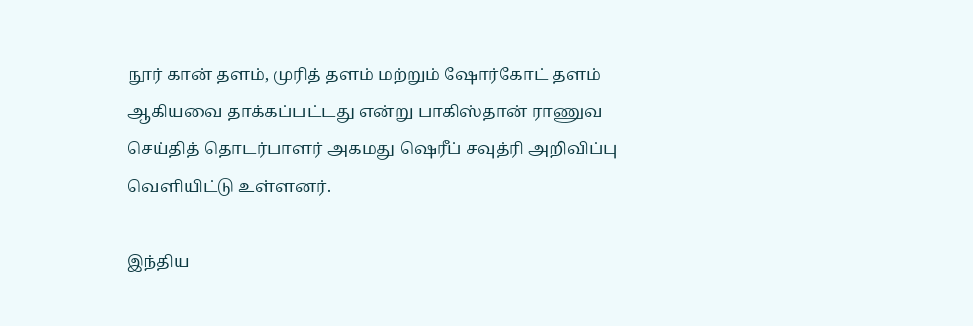நூர் கான் தளம், முரித் தளம் மற்றும் ஷோர்கோட் தளம் ஆகியவை தாக்கப்பட்டது என்று பாகிஸ்தான் ராணுவ செய்தித் தொடர்பாளர் அகமது ஷெரீப் சவுத்ரி அறிவிப்பு வெளியிட்டு உள்ளனர்.

இந்திய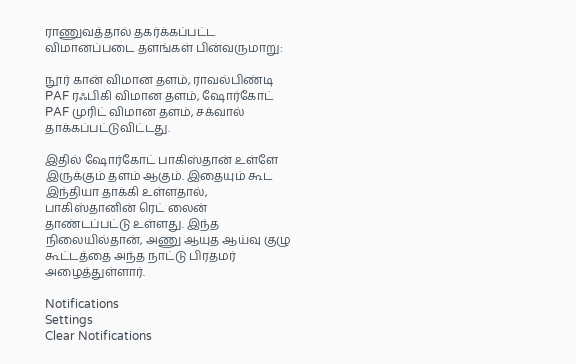ராணுவத்தால் தகர்க்கப்பட்ட விமானப்படை தளங்கள் பின்வருமாறு:

நூர் கான் விமான தளம், ராவல்பிண்டி
PAF ரஃபிகி விமான தளம், ஷோர்கோட்
PAF முரிட் விமான தளம், சக்வால் தாக்கப்பட்டுவிட்டது.

இதில் ஷோர்கோட் பாகிஸ்தான் உள்ளே இருக்கும் தளம் ஆகும். இதையும் கூட இந்தியா தாக்கி உள்ளதால், பாகிஸ்தானின் ரெட் லைன் தாண்டப்பட்டு உள்ளது. இந்த நிலையில்தான், அணு ஆயுத ஆய்வு குழு கூட்டத்தை அந்த நாட்டு பிரதமர் அழைத்துள்ளார்.

Notifications
Settings
Clear Notifications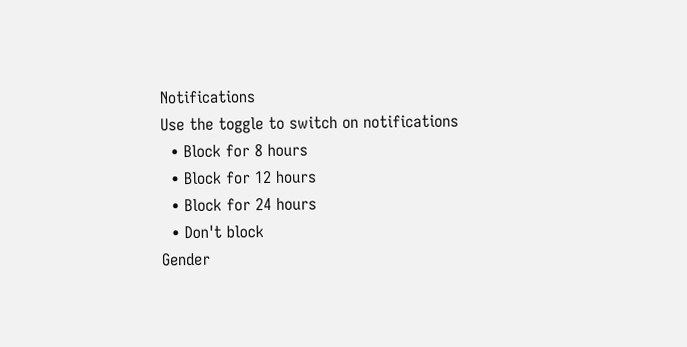Notifications
Use the toggle to switch on notifications
  • Block for 8 hours
  • Block for 12 hours
  • Block for 24 hours
  • Don't block
Gender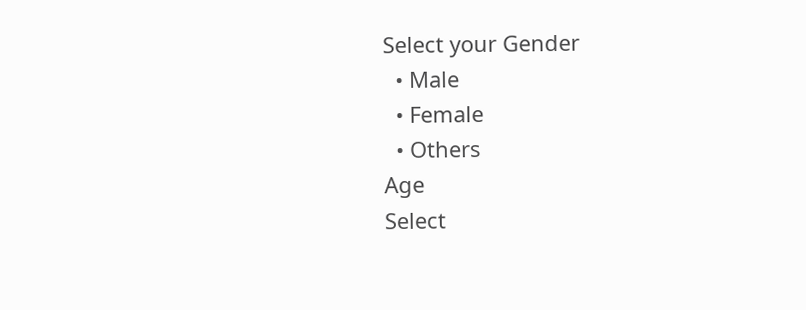Select your Gender
  • Male
  • Female
  • Others
Age
Select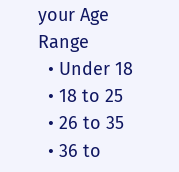your Age Range
  • Under 18
  • 18 to 25
  • 26 to 35
  • 36 to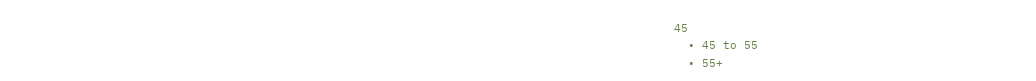45
  • 45 to 55
  • 55+